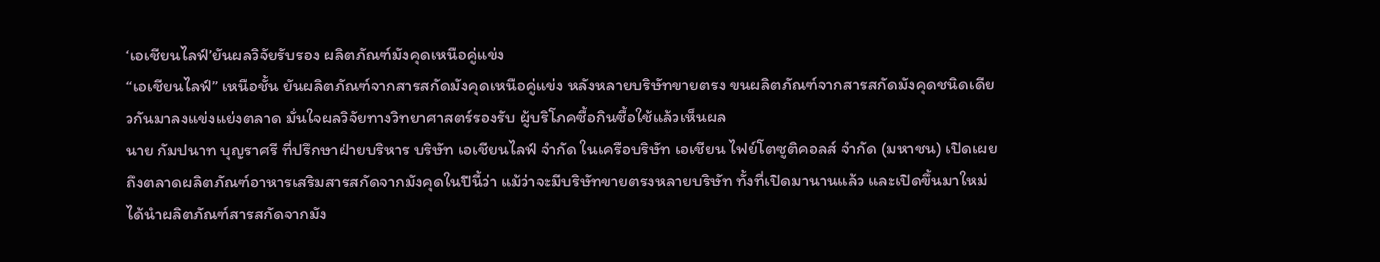‘เอเชียนไลฟ์’ยันผลวิจัยรับรอง ผลิตภัณฑ์มังคุดเหนือคู่แข่ง
“เอเชียนไลฟ์” เหนือชั้น ยันผลิตภัณฑ์จากสารสกัดมังคุดเหนือคู่แข่ง หลังหลายบริษัทขายตรง ขนผลิตภัณฑ์จากสารสกัดมังคุดชนิดเดียวกันมาลงแข่งแย่งตลาด มั่นใจผลวิจัยทางวิทยาศาสตร์รองรับ ผู้บริโภคซื้อกินซื้อใช้แล้วเห็นผล
นาย กัมปนาท บุญราศรี ที่ปรึกษาฝ่ายบริหาร บริษัท เอเชียนไลฟ์ จำกัด ในเครือบริษัท เอเชียน ไฟย์โตซูติคอลส์ จำกัด (มหาชน) เปิดเผยถึงตลาดผลิตภัณฑ์อาหารเสริมสารสกัดจากมังคุดในปีนี้ว่า แม้ว่าจะมีบริษัทขายตรงหลายบริษัท ทั้งที่เปิดมานานแล้ว และเปิดขึ้นมาใหม่ ได้นำผลิตภัณฑ์สารสกัดจากมัง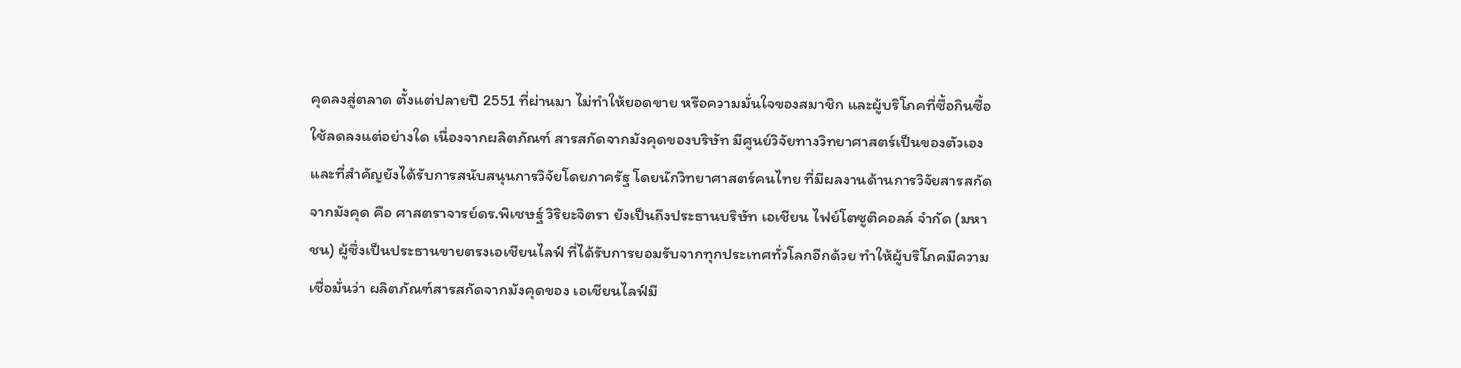คุดลงสู่ตลาด ตั้งแต่ปลายปี 2551 ที่ผ่านมา ไม่ทำให้ยอดขาย หรือความมั่นใจของสมาชิก และผู้บริโภคที่ซื้อกินซื้อใช้ลดลงแต่อย่างใด เนื่องจากผลิตภัณฑ์ สารสกัดจากมังคุดของบริษัท มีศูนย์วิจัยทางวิทยาศาสตร์เป็นของตัวเอง และที่สำคัญยังได้รับการสนับสนุนการวิจัยโดยภาครัฐ โดยนักวิทยาศาสตร์คนไทย ที่มีผลงานด้านการวิจัยสารสกัดจากมังคุด คือ ศาสตราจารย์ดร.พิเชษฐ์ วิริยะจิตรา ยังเป็นถึงประธานบริษัท เอเชียน ไฟย์โตซูติคอลล์ จำกัด (มหาชน) ผู้ซึ่งเป็นประธานขายตรงเอเชียนไลฟ์ ที่ได้รับการยอมรับจากทุกประเทศทั่วโลกอีกด้วย ทำให้ผู้บริโภคมีความเชื่อมั่นว่า ผลิตภัณฑ์สารสกัดจากมังคุดของ เอเชียนไลฟ์มี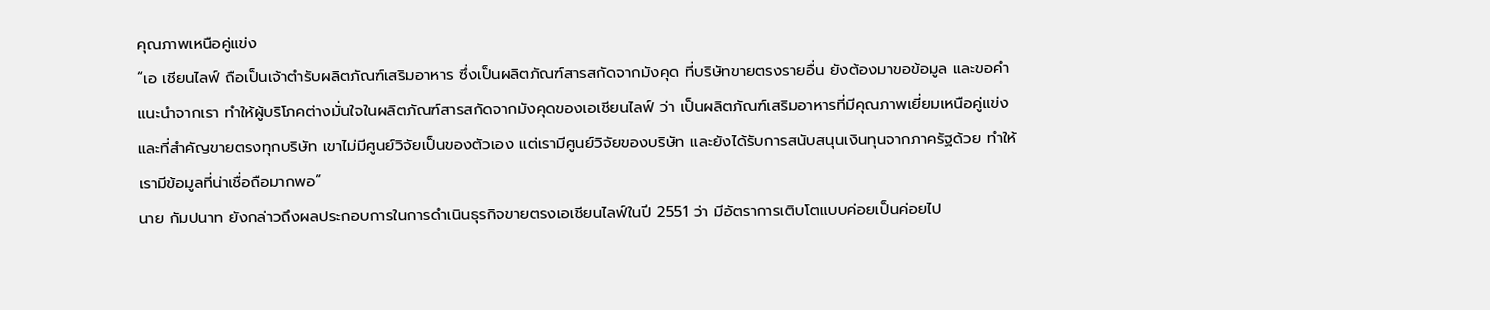คุณภาพเหนือคู่แข่ง
“เอ เชียนไลฟ์ ถือเป็นเจ้าตำรับผลิตภัณฑ์เสริมอาหาร ซึ่งเป็นผลิตภัณฑ์สารสกัดจากมังคุด ที่บริษัทขายตรงรายอื่น ยังต้องมาขอข้อมูล และขอคำแนะนำจากเรา ทำให้ผู้บริโภคต่างมั่นใจในผลิตภัณฑ์สารสกัดจากมังคุดของเอเชียนไลฟ์ ว่า เป็นผลิตภัณฑ์เสริมอาหารที่มีคุณภาพเยี่ยมเหนือคู่แข่ง และที่สำคัญขายตรงทุกบริษัท เขาไม่มีศูนย์วิจัยเป็นของตัวเอง แต่เรามีศูนย์วิจัยของบริษัท และยังได้รับการสนับสนุนเงินทุนจากภาครัฐด้วย ทำให้เรามีข้อมูลที่น่าเชื่อถือมากพอ”
นาย กัมปนาท ยังกล่าวถึงผลประกอบการในการดำเนินธุรกิจขายตรงเอเชียนไลฟ์ในปี 2551 ว่า มีอัตราการเติบโตแบบค่อยเป็นค่อยไป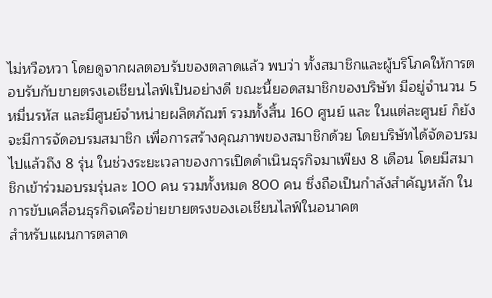ไม่หวือหวา โดยดูจากผลตอบรับของตลาดแล้ว พบว่า ทั้งสมาชิกและผู้บริโภคให้การตอบรับกับขายตรงเอเชียนไลฟ์เป็นอย่างดี ขณะนี้ยอดสมาชิกของบริษัท มีอยู่จำนวน 5 หมื่นรหัส และมีศูนย์จำหน่ายผลิตภัณฑ์ รวมทั้งสิ้น 160 ศูนย์ และ ในแต่ละศูนย์ ก็ยังจะมีการจัดอบรมสมาชิก เพื่อการสร้างคุณภาพของสมาชิกด้วย โดยบริษัทได้จัดอบรมไปแล้วถึง 8 รุ่น ในช่วงระยะเวลาของการเปิดดำเนินธุรกิจมาเพียง 8 เดือน โดยมีสมาชิกเข้าร่วมอบรมรุ่นละ 100 คน รวมทั้งหมด 800 คน ซึ่งถือเป็นกำลังสำคัญหลัก ในการขับเคลื่อนธุรกิจเครือข่ายขายตรงของเอเชียนไลฟ์ในอนาคต
สำหรับแผนการตลาด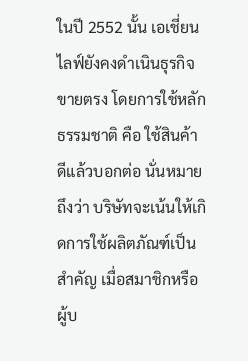ในปี 2552 นั้น เอเชี่ยนไลฟ์ยังคงดำเนินธุรกิจขายตรง โดยการใช้หลักธรรมชาติ คือ ใช้สินค้าดีแล้วบอกต่อ นั่นหมายถึงว่า บริษัทจะเน้นให้เกิดการใช้ผลิตภัณฑ์เป็นสำคัญ เมื่อสมาชิกหรือผู้บ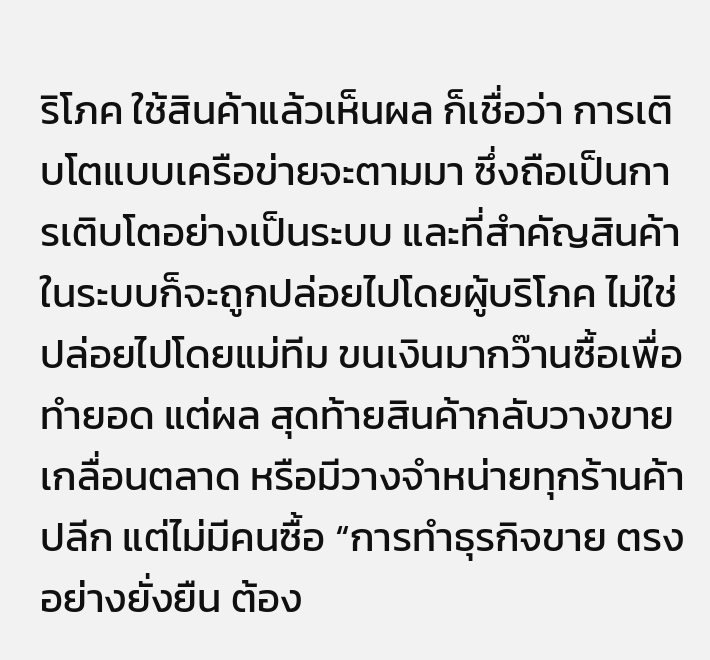ริโภค ใช้สินค้าแล้วเห็นผล ก็เชื่อว่า การเติบโตแบบเครือข่ายจะตามมา ซึ่งถือเป็นการเติบโตอย่างเป็นระบบ และที่สำคัญสินค้าในระบบก็จะถูกปล่อยไปโดยผู้บริโภค ไม่ใช่ปล่อยไปโดยแม่ทีม ขนเงินมากว๊านซื้อเพื่อทำยอด แต่ผล สุดท้ายสินค้ากลับวางขาย เกลื่อนตลาด หรือมีวางจำหน่ายทุกร้านค้าปลีก แต่ไม่มีคนซื้อ “การทำธุรกิจขาย ตรงอย่างยั่งยืน ต้อง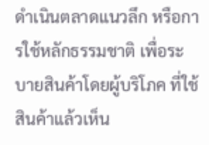ดำเนินตลาดแนวลึก หรือการใช้หลักธรรมชาติ เพื่อระบายสินค้าโดยผู้บริโภค ที่ใช้สินค้าแล้วเห็น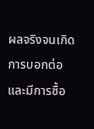ผลจริงจนเกิดการบอกต่อ และมีการซื้อ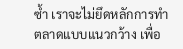ซ้ำ เราจะไม่ยึดหลักการทำตลาดแบบแนวกว้าง เพื่อ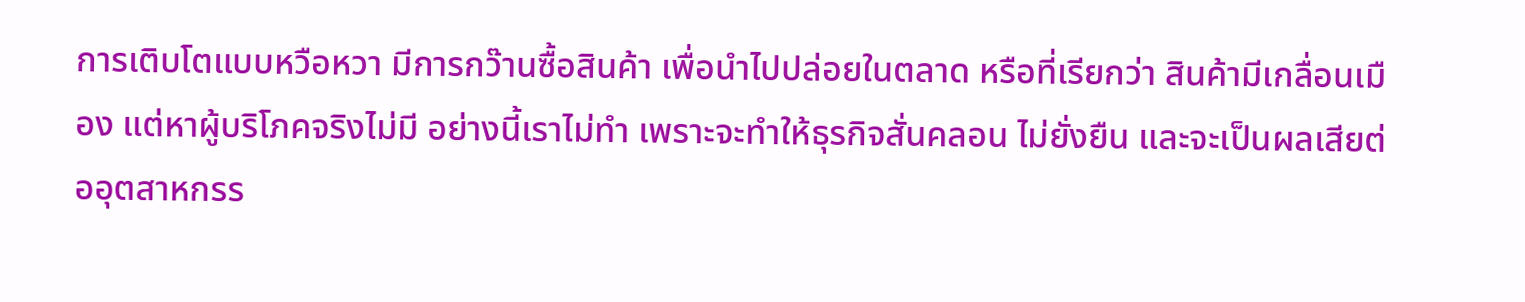การเติบโตแบบหวือหวา มีการกว๊านซื้อสินค้า เพื่อนำไปปล่อยในตลาด หรือที่เรียกว่า สินค้ามีเกลื่อนเมือง แต่หาผู้บริโภคจริงไม่มี อย่างนี้เราไม่ทำ เพราะจะทำให้ธุรกิจสั่นคลอน ไม่ยั่งยืน และจะเป็นผลเสียต่ออุตสาหกรร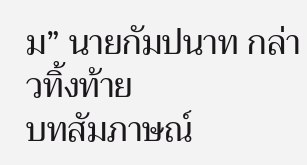ม” นายกัมปนาท กล่าวทิ้งท้าย
บทสัมภาษณ์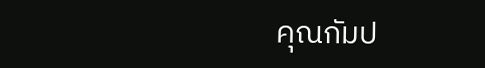คุณกัมป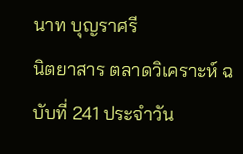นาท บุญราศรี
นิตยาสาร ตลาดวิเคราะห์ ฉบับที่ 241 ประจำวัน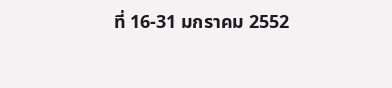ที่ 16-31 มกราคม 2552